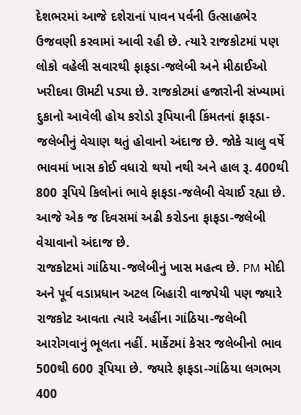દેશભરમાં આજે દશેરાનાં પાવન પર્વની ઉત્સાહભેર ઉજવણી કરવામાં આવી રહી છે. ત્યારે રાજકોટમાં પણ લોકો વહેલી સવારથી ફાફડા-જલેબી અને મીઠાઈઓ ખરીદવા ઊમટી પડ્યા છે. રાજકોટમાં હજારોની સંખ્યામાં દુકાનો આવેલી હોય કરોડો રૂપિયાની કિંમતનાં ફાફડા-જલેબીનું વેચાણ થતું હોવાનો અંદાજ છે. જોકે ચાલુ વર્ષે ભાવમાં ખાસ કોઈ વધારો થયો નથી અને હાલ રૂ. 400થી 800 રૂપિયે કિલોનાં ભાવે ફાફડા-જલેબી વેચાઈ રહ્યા છે. આજે એક જ દિવસમાં અઢી કરોડના ફાફડા-જલેબી વેચાવાનો અંદાજ છે.
રાજકોટમાં ગાંઠિયા-જલેબીનું ખાસ મહત્વ છે. PM મોદી અને પૂર્વ વડાપ્રધાન અટલ બિહારી વાજપેયી પણ જ્યારે રાજકોટ આવતા ત્યારે અહીંના ગાંઠિયા-જલેબી આરોગવાનું ભૂલતા નહીં. માર્કેટમાં કેસર જલેબીનો ભાવ 500થી 600 રૂપિયા છે. જ્યારે ફાફડા-ગાંઠિયા લગભગ 400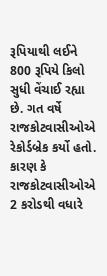રૂપિયાથી લઈને 800 રૂપિયે કિલો સુધી વેંચાઈ રહ્યા છે. ગત વર્ષે રાજકોટવાસીઓએ રેકોર્ડબ્રેક કર્યો હતો. કારણ કે રાજકોટવાસીઓએ 2 કરોડથી વધારે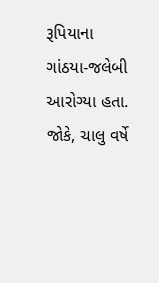રૂપિયાના ગાંઠયા-જલેબી આરોગ્યા હતા. જોકે, ચાલુ વર્ષે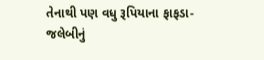તેનાથી પણ વધુ રૂપિયાના ફાફડા-જલેબીનું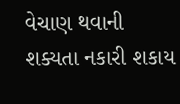વેચાણ થવાની શક્યતા નકારી શકાય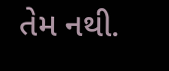તેમ નથી.